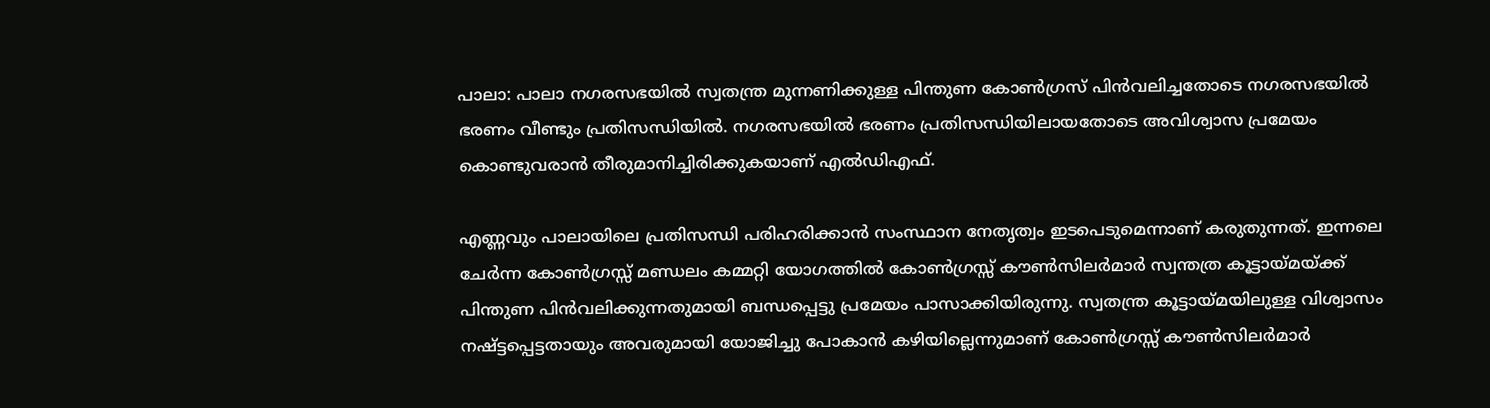പാലാ: പാലാ നഗരസഭയിൽ സ്വതന്ത്ര മുന്നണിക്കുള്ള പിന്തുണ കോൺഗ്രസ് പിൻവലിച്ചതോടെ നഗരസഭയിൽ ഭരണം വീണ്ടും പ്രതിസന്ധിയിൽ. നഗരസഭയിൽ ഭരണം പ്രതിസന്ധിയിലായതോടെ അവിശ്വാസ പ്രമേയം കൊണ്ടുവരാൻ തീരുമാനിച്ചിരിക്കുകയാണ് എൽഡിഎഫ്.

എണ്ണവും പാലായിലെ പ്രതിസന്ധി പരിഹരിക്കാൻ സംസ്ഥാന നേതൃത്വം ഇടപെടുമെന്നാണ് കരുതുന്നത്. ഇന്നലെ ചേർന്ന കോൺഗ്രസ്സ് മണ്ഡലം കമ്മറ്റി യോഗത്തിൽ കോൺഗ്രസ്സ് കൗൺസിലർമാർ സ്വന്തത്ര കൂട്ടായ്മയ്ക്ക് പിന്തുണ പിൻവലിക്കുന്നതുമായി ബന്ധപ്പെട്ടു പ്രമേയം പാസാക്കിയിരുന്നു. സ്വതന്ത്ര കൂട്ടായ്മയിലുള്ള വിശ്വാസം നഷ്ട്ടപ്പെട്ടതായും അവരുമായി യോജിച്ചു പോകാൻ കഴിയില്ലെന്നുമാണ് കോൺഗ്രസ്സ് കൗൺസിലർമാർ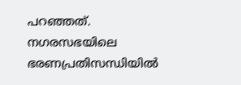പറഞ്ഞത്. നഗരസഭയിലെ ഭരണപ്രതിസന്ധിയിൽ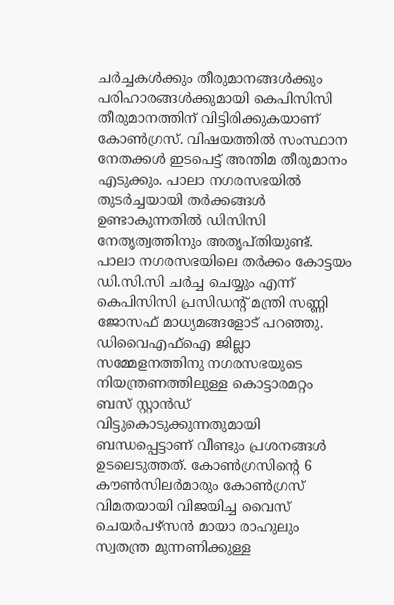ചർച്ചകൾക്കും തീരുമാനങ്ങൾക്കും പരിഹാരങ്ങൾക്കുമായി കെപിസിസി തീരുമാനത്തിന് വിട്ടിരിക്കുകയാണ് കോൺഗ്രസ്. വിഷയത്തിൽ സംസ്ഥാന നേതക്കൾ ഇടപെട്ട് അന്തിമ തീരുമാനം എടുക്കും. പാലാ നഗരസഭയിൽ തുടർച്ചയായി തർക്കങ്ങൾ ഉണ്ടാകുന്നതിൽ ഡിസിസി നേതൃത്വത്തിനും അതൃപ്തിയുണ്ട്. പാലാ നഗരസഭയിലെ തർക്കം കോട്ടയം ഡി.സി.സി ചർച്ച ചെയ്യും എന്ന് കെപിസിസി പ്രസിഡന്റ് മന്ത്രി സണ്ണി ജോസഫ് മാധ്യമങ്ങളോട് പറഞ്ഞു. ഡിവൈഎഫ്ഐ ജില്ലാ സമ്മേളനത്തിനു നഗരസഭയുടെ നിയന്ത്രണത്തിലുള്ള കൊട്ടാരമറ്റം ബസ് സ്റ്റാൻഡ് വിട്ടുകൊടുക്കുന്നതുമായി ബന്ധപ്പെട്ടാണ് വീണ്ടും പ്രശനങ്ങൾ ഉടലെടുത്തത്. കോൺഗ്രസിന്റെ 6 കൗൺസിലർമാരും കോൺഗ്രസ് വിമതയായി വിജയിച്ച വൈസ് ചെയർപഴ്സൻ മായാ രാഹുലും സ്വതന്ത്ര മുന്നണിക്കുള്ള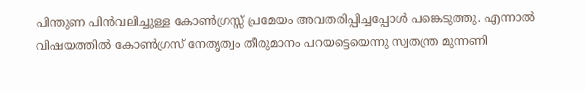പിന്തുണ പിൻവലിച്ചുള്ള കോൺഗ്രസ്സ് പ്രമേയം അവതരിപ്പിച്ചപ്പോൾ പങ്കെടുത്തു. എന്നാൽ വിഷയത്തിൽ കോൺഗ്രസ് നേതൃത്വം തീരുമാനം പറയട്ടെയെന്നു സ്വതന്ത്ര മുന്നണി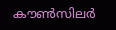കൗൺസിലർ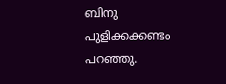ബിനു പുളിക്കക്കണ്ടം പറഞ്ഞു.